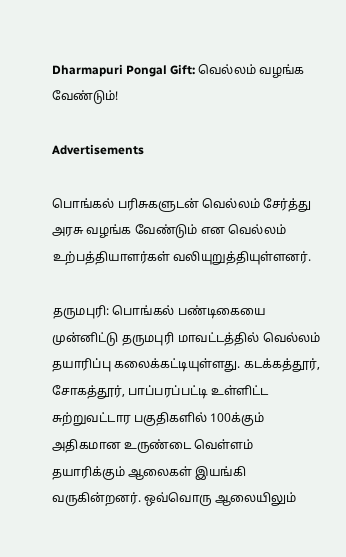Dharmapuri Pongal Gift: வெல்லம் வழங்க வேண்டும்!

Advertisements

பொங்கல் பரிசுகளுடன் வெல்லம் சேர்த்து அரசு வழங்க வேண்டும் என வெல்லம் உற்பத்தியாளர்கள் வலியுறுத்தியுள்ளனர்.

தருமபுரி: பொங்கல் பண்டிகையை முன்னிட்டு தருமபுரி மாவட்டத்தில் வெல்லம் தயாரிப்பு கலைக்கட்டியுள்ளது. கடக்கத்தூர், சோகத்தூர், பாப்பரப்பட்டி உள்ளிட்ட சுற்றுவட்டார பகுதிகளில் 100க்கும் அதிகமான உருண்டை வெள்ளம் தயாரிக்கும் ஆலைகள் இயங்கி வருகின்றனர். ஒவ்வொரு ஆலையிலும்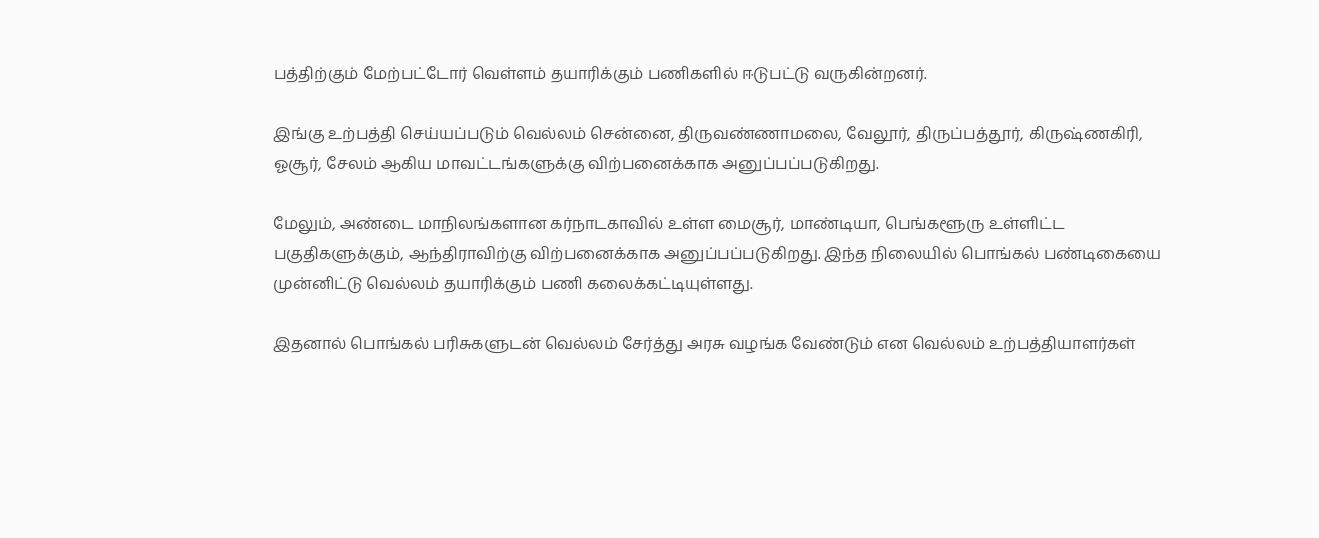பத்திற்கும் மேற்பட்டோர் வெள்ளம் தயாரிக்கும் பணிகளில் ஈடுபட்டு வருகின்றனர்.

இங்கு உற்பத்தி செய்யப்படும் வெல்லம் சென்னை, திருவண்ணாமலை, வேலூர், திருப்பத்தூர், கிருஷ்ணகிரி, ஓசூர், சேலம் ஆகிய மாவட்டங்களுக்கு விற்பனைக்காக அனுப்பப்படுகிறது.

மேலும், அண்டை மாநிலங்களான கர்நாடகாவில் உள்ள மைசூர், மாண்டியா, பெங்களூரு உள்ளிட்ட பகுதிகளுக்கும், ஆந்திராவிற்கு விற்பனைக்காக அனுப்பப்படுகிறது. இந்த நிலையில் பொங்கல் பண்டிகையை முன்னிட்டு வெல்லம் தயாரிக்கும் பணி கலைக்கட்டியுள்ளது.

இதனால் பொங்கல் பரிசுகளுடன் வெல்லம் சேர்த்து அரசு வழங்க வேண்டும் என வெல்லம் உற்பத்தியாளர்கள்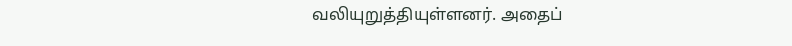வலியுறுத்தியுள்ளனர். அதைப்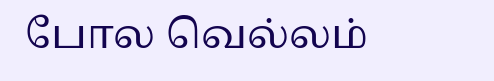போல வெல்லம்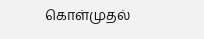கொள்முதல்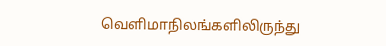வெளிமாநிலங்களிலிருந்து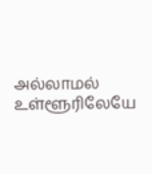அல்லாமல் உள்ளூரிலேயே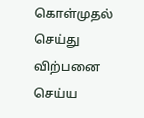கொள்முதல் செய்து விற்பனை செய்ய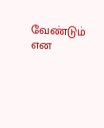வேண்டும் என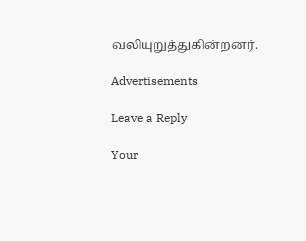வலியுறுத்துகின்றனர்.

Advertisements

Leave a Reply

Your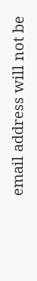email address will not be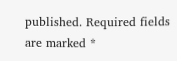published. Required fields are marked *